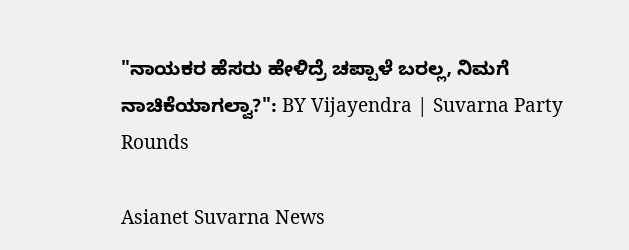"ನಾಯಕರ ಹೆಸರು ಹೇಳಿದ್ರೆ ಚಪ್ಪಾಳೆ ಬರಲ್ಲ, ನಿಮಗೆ ನಾಚಿಕೆಯಾಗಲ್ವಾ?": BY Vijayendra | Suvarna Party Rounds

Asianet Suvarna News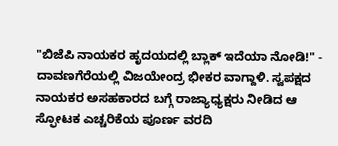"ಬಿಜೆಪಿ ನಾಯಕರ ಹೃದಯದಲ್ಲಿ ಬ್ಲಾಕ್ ಇದೆಯಾ ನೋಡಿ!" - ದಾವಣಗೆರೆಯಲ್ಲಿ ವಿಜಯೇಂದ್ರ ಭೀಕರ ವಾಗ್ದಾಳಿ. ಸ್ವಪಕ್ಷದ ನಾಯಕರ ಅಸಹಕಾರದ ಬಗ್ಗೆ ರಾಜ್ಯಾಧ್ಯಕ್ಷರು ನೀಡಿದ ಆ ಸ್ಫೋಟಕ ಎಚ್ಚರಿಕೆಯ ಪೂರ್ಣ ವರದಿ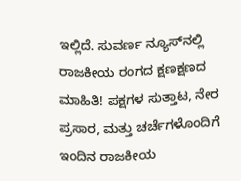ಇಲ್ಲಿದೆ. ಸುವರ್ಣ ನ್ಯೂಸ್‌ನಲ್ಲಿ ರಾಜಕೀಯ ರಂಗದ ಕ್ಷಣಕ್ಷಣದ ಮಾಹಿತಿ! ಪಕ್ಷಗಳ ಸುತ್ತಾಟ, ನೇರ ಪ್ರಸಾರ, ಮತ್ತು ಚರ್ಚೆಗಳೊಂದಿಗೆ ಇಂದಿನ ರಾಜಕೀಯ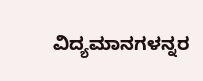ವಿದ್ಯಮಾನಗಳನ್ನರ